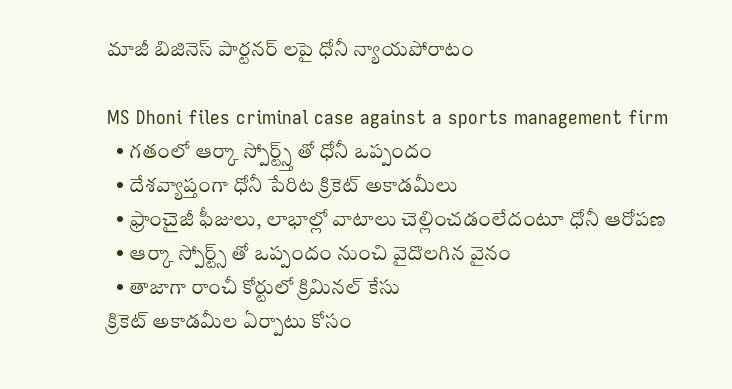మాజీ బిజినెస్ పార్టనర్ లపై ధోనీ న్యాయపోరాటం

MS Dhoni files criminal case against a sports management firm
  • గతంలో ఆర్కా స్పోర్ట్స్త్ తో ధోనీ ఒప్పందం
  • దేశవ్యాప్తంగా ధోనీ పేరిట క్రికెట్ అకాడమీలు
  • ఫ్రాంచైజీ ఫీజులు, లాభాల్లో వాటాలు చెల్లించడంలేదంటూ ధోనీ ఆరోపణ
  • ఆర్కా స్పోర్ట్స్ తో ఒప్పందం నుంచి వైదొలగిన వైనం
  • తాజాగా రాంచీ కోర్టులో క్రిమినల్ కేసు
క్రికెట్ అకాడమీల ఏర్పాటు కోసం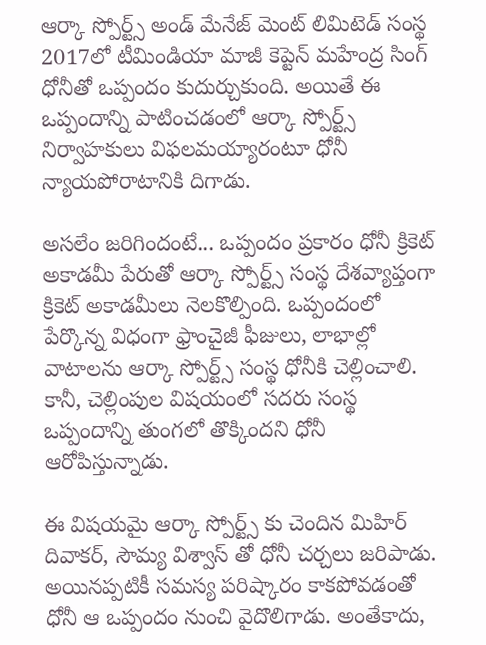ఆర్కా స్పోర్ట్స్ అండ్ మేనేజ్ మెంట్ లిమిటెడ్ సంస్థ 2017లో టీమిండియా మాజీ కెప్టెన్ మహేంద్ర సింగ్ ధోనీతో ఒప్పందం కుదుర్చుకుంది. అయితే ఈ ఒప్పందాన్ని పాటించడంలో ఆర్కా స్పోర్ట్స్ నిర్వాహకులు విఫలమయ్యారంటూ ధోనీ న్యాయపోరాటానికి దిగాడు.

అసలేం జరిగిందంటే... ఒప్పందం ప్రకారం ధోనీ క్రికెట్ అకాడమీ పేరుతో ఆర్కా స్పోర్ట్స్ సంస్థ దేశవ్యాప్తంగా క్రికెట్ అకాడమీలు నెలకొల్పింది. ఒప్పందంలో పేర్కొన్న విధంగా ఫ్రాంచైజీ ఫీజులు, లాభాల్లో వాటాలను ఆర్కా స్పోర్ట్స్ సంస్థ ధోనీకి చెల్లించాలి. కానీ, చెల్లింపుల విషయంలో సదరు సంస్థ ఒప్పందాన్ని తుంగలో తొక్కిందని ధోనీ ఆరోపిస్తున్నాడు.

ఈ విషయమై ఆర్కా స్పోర్ట్స్ కు చెందిన మిహిర్ దివాకర్, సౌమ్య విశ్వాస్ తో ధోనీ చర్చలు జరిపాడు. అయినప్పటికీ సమస్య పరిష్కారం కాకపోవడంతో ధోనీ ఆ ఒప్పందం నుంచి వైదొలిగాడు. అంతేకాదు,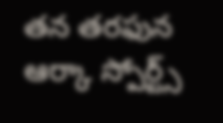తన తరఫున ఆర్కా స్పోర్ట్స్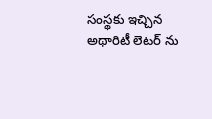సంస్థకు ఇచ్చిన అథారిటీ లెటర్ ను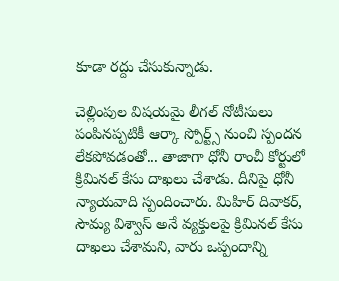కూడా రద్దు చేసుకున్నాడు.

చెల్లింపుల విషయమై లీగల్ నోటీసులు పంపినప్పటికీ ఆర్కా స్పోర్ట్స్ నుంచి స్పందన లేకపోవడంతో... తాజాగా ధోనీ రాంచీ కోర్టులో క్రిమినల్ కేసు దాఖలు చేశాడు. దీనిపై ధోనీ న్యాయవాది స్పందించారు. మిహిర్ దివాకర్, సౌమ్య విశ్వాస్ అనే వ్యక్తులపై క్రిమినల్ కేసు దాఖలు చేశామని, వారు ఒప్పందాన్ని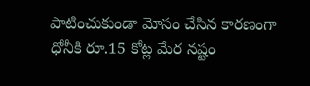పాటించుకుండా మోసం చేసిన కారణంగా ధోనీకి రూ.15 కోట్ల మేర నష్టం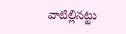వాటిల్లినట్టు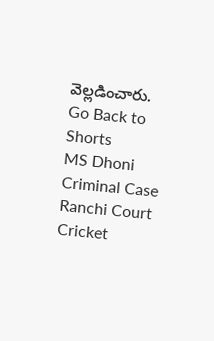వెల్లడించారు.
Go Back to Shorts
MS Dhoni
Criminal Case
Ranchi Court
Cricket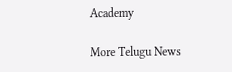Academy

More Telugu News